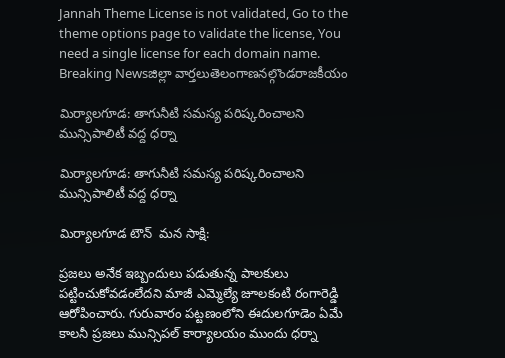Jannah Theme License is not validated, Go to the theme options page to validate the license, You need a single license for each domain name.
Breaking Newsజిల్లా వార్తలుతెలంగాణనల్గొండరాజకీయం

మిర్యాలగూడ: తాగునీటి సమస్య పరిష్కరించాలని మున్సిపాలిటీ వద్ద ధర్నా

మిర్యాలగూడ: తాగునీటి సమస్య పరిష్కరించాలని మున్సిపాలిటీ వద్ద ధర్నా

మిర్యాలగూడ టౌన్  మన సాక్షి:

ప్రజలు అనేక ఇబ్బందులు పడుతున్న పాలకులు పట్టించుకోవడంలేదని మాజీ ఎమ్మెల్యే జూలకంటి రంగారెడ్డి ఆరోపించారు. గురువారం పట్టణంలోని ఈదులగూడెం ఏమే కాలనీ ప్రజలు మున్సిపల్ కార్యాలయం ముందు ధర్నా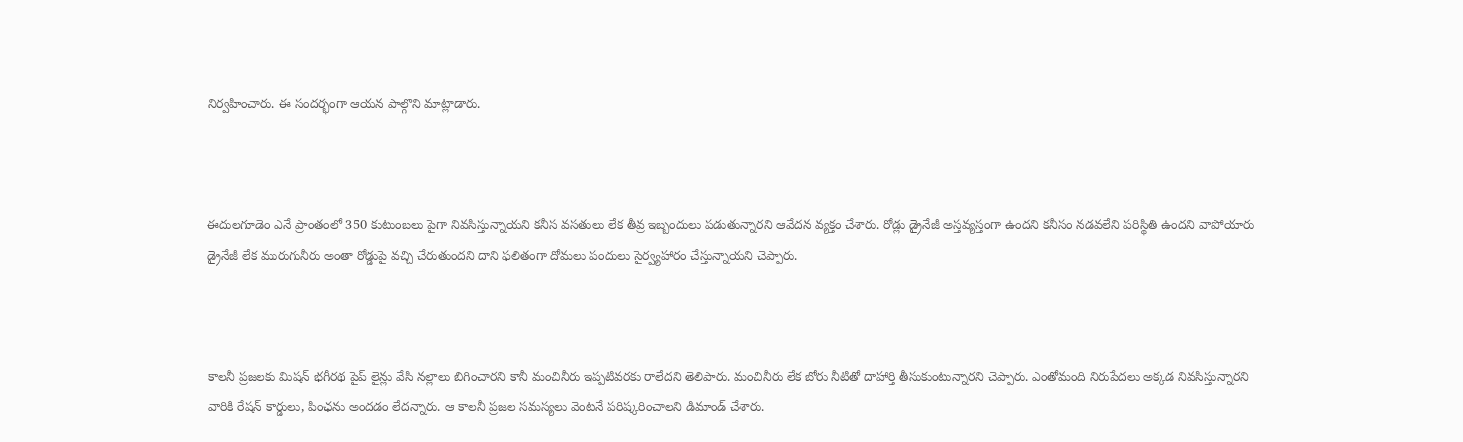నిర్వహించారు. ఈ సందర్భంగా ఆయన పాల్గొని మాట్లాడారు.



ఈదులగూడెం ఎనే ప్రాంతంలో 350 కుటుంబలు పైగా నివసిస్తున్నాయని కనీస వసతులు లేక తీవ్ర ఇబ్బందులు పడుతున్నారని ఆవేదన వ్యక్తం చేశారు. రోడ్లు డ్రైనేజీ అస్తవ్యస్తంగా ఉందని కనీసం నడవలేని పరిస్థితి ఉందని వాపోయారు డ్రైనేజీ లేక మురుగునీరు అంతా రోడ్డుపై వచ్చి చేరుతుందని దాని ఫలితంగా దోమలు పందులు సైర్వ్యహారం చేస్తున్నాయని చెప్పారు.



కాలనీ ప్రజలకు మిషన్ భగీరథ పైప్ లైన్లు వేసి నల్లాలు బిగించారని కానీ మంచినీరు ఇప్పటివరకు రాలేదని తెలిపారు. మంచినీరు లేక బోరు నీటితో దాహార్తి తీసుకుంటున్నారని చెప్పారు. ఎంతోమంది నిరుపేదలు అక్కడ నివసిస్తున్నారని వారికి రేషన్ కార్డులు, పింఛను అందడం లేదన్నారు. ఆ కాలనీ ప్రజల సమస్యలు వెంటనే పరిష్కరించాలని డిమాండ్ చేశారు.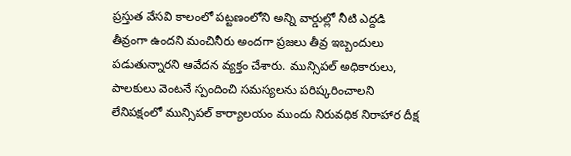ప్రస్తుత వేసవి కాలంలో పట్టణంలోని అన్ని వార్డుల్లో నీటి ఎద్దడి తీవ్రంగా ఉందని మంచినీరు అందగా ప్రజలు తీవ్ర ఇబ్బందులు పడుతున్నారని ఆవేదన వ్యక్తం చేశారు. మున్సిపల్ అధికారులు, పాలకులు వెంటనే స్పందించి సమస్యలను పరిష్కరించాలని లేనిపక్షంలో మున్సిపల్ కార్యాలయం ముందు నిరువధిక నిరాహార దీక్ష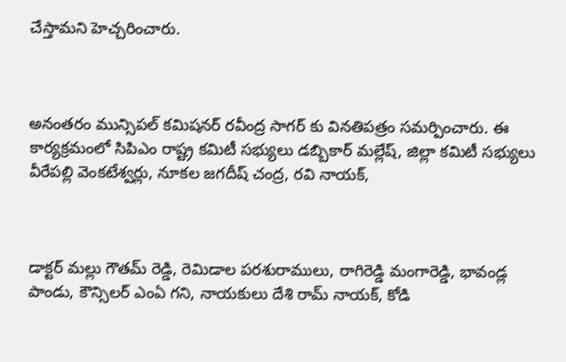చేస్తామని హెచ్చరించారు.



అనంతరం మున్సిపల్ కమిషనర్ రవీంద్ర సాగర్ కు వినతిపత్రం సమర్పించారు. ఈ కార్యక్రమంలో సిపిఎం రాష్ట్ర కమిటీ సభ్యులు డబ్బికార్ మల్లేష్, జిల్లా కమిటీ సభ్యులు వీరేపల్లి వెంకటేశ్వర్లు, నూకల జగదీష్ చంద్ర, రవి నాయక్,



డాక్టర్ మల్లు గౌతమ్ రెడ్డి, రెమిడాల పరశురాములు, రాగిరెడ్డి మంగారెడ్డి, భావండ్ల పాండు, కౌన్సిలర్ ఎంఏ గని, నాయకులు దేశి రామ్ నాయక్, కోడి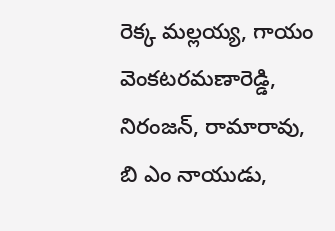రెక్క మల్లయ్య, గాయం వెంకటరమణారెడ్డి, నిరంజన్, రామారావు, బి ఎం నాయుడు,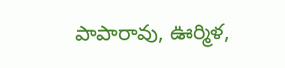పాపారావు, ఊర్మిళ,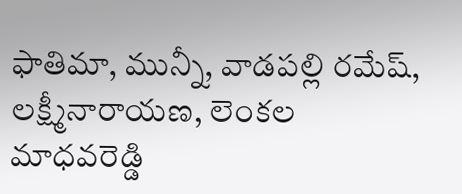ఫాతిమా, మున్నీ, వాడపల్లి రమేష్, లక్ష్మీనారాయణ, లెంకల మాధవరెడ్డి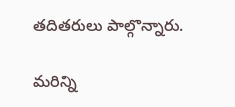తదితరులు పాల్గొన్నారు.

మరిన్ని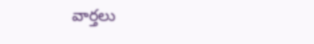వార్తలు